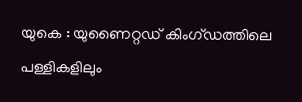യുകെ : യുണൈറ്റഡ് കിംഗ്ഡത്തിലെ പള്ളികളിലും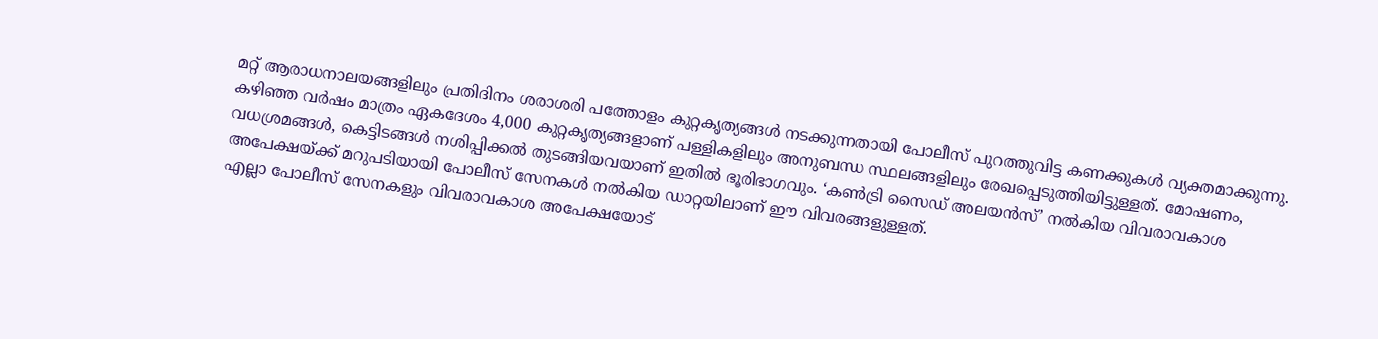മറ്റ് ആരാധനാലയങ്ങളിലും പ്രതിദിനം ശരാശരി പത്തോളം കുറ്റകൃത്യങ്ങൾ നടക്കുന്നതായി പോലീസ് പുറത്തുവിട്ട കണക്കുകൾ വ്യക്തമാക്കുന്നു. കഴിഞ്ഞ വർഷം മാത്രം ഏകദേശം 4,000 കുറ്റകൃത്യങ്ങളാണ് പള്ളികളിലും അനുബന്ധ സ്ഥലങ്ങളിലും രേഖപ്പെടുത്തിയിട്ടുള്ളത്. മോഷണം, വധശ്രമങ്ങൾ, കെട്ടിടങ്ങൾ നശിപ്പിക്കൽ തുടങ്ങിയവയാണ് ഇതിൽ ഭൂരിഭാഗവും. ‘കൺട്രി സൈഡ് അലയൻസ്’ നൽകിയ വിവരാവകാശ അപേക്ഷയ്ക്ക് മറുപടിയായി പോലീസ് സേനകൾ നൽകിയ ഡാറ്റയിലാണ് ഈ വിവരങ്ങളുള്ളത്.
എല്ലാ പോലീസ് സേനകളും വിവരാവകാശ അപേക്ഷയോട്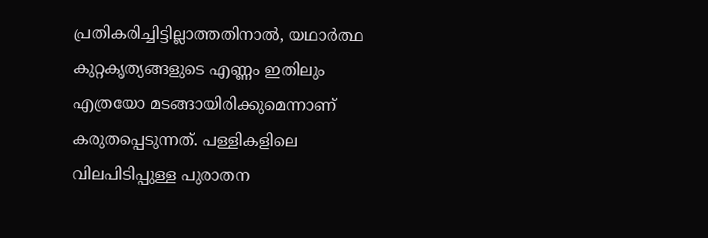പ്രതികരിച്ചിട്ടില്ലാത്തതിനാൽ, യഥാർത്ഥ കുറ്റകൃത്യങ്ങളുടെ എണ്ണം ഇതിലും എത്രയോ മടങ്ങായിരിക്കുമെന്നാണ് കരുതപ്പെടുന്നത്. പള്ളികളിലെ വിലപിടിപ്പുള്ള പുരാതന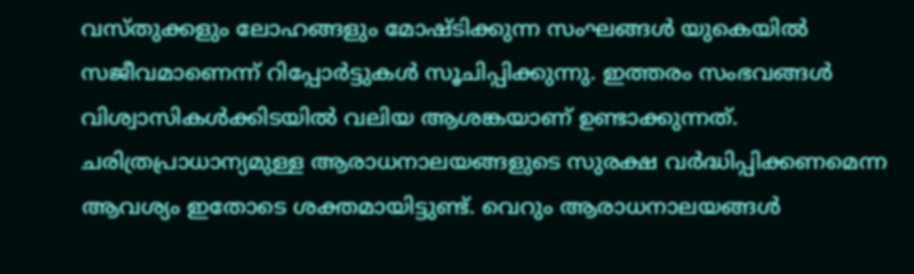വസ്തുക്കളും ലോഹങ്ങളും മോഷ്ടിക്കുന്ന സംഘങ്ങൾ യുകെയിൽ സജീവമാണെന്ന് റിപ്പോർട്ടുകൾ സൂചിപ്പിക്കുന്നു. ഇത്തരം സംഭവങ്ങൾ വിശ്വാസികൾക്കിടയിൽ വലിയ ആശങ്കയാണ് ഉണ്ടാക്കുന്നത്. ചരിത്രപ്രാധാന്യമുള്ള ആരാധനാലയങ്ങളുടെ സുരക്ഷ വർദ്ധിപ്പിക്കണമെന്ന ആവശ്യം ഇതോടെ ശക്തമായിട്ടുണ്ട്. വെറും ആരാധനാലയങ്ങൾ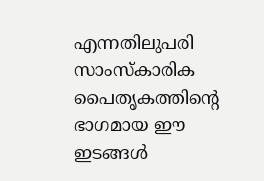എന്നതിലുപരി സാംസ്കാരിക പൈതൃകത്തിന്റെ ഭാഗമായ ഈ ഇടങ്ങൾ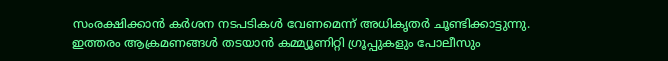സംരക്ഷിക്കാൻ കർശന നടപടികൾ വേണമെന്ന് അധികൃതർ ചൂണ്ടിക്കാട്ടുന്നു. ഇത്തരം ആക്രമണങ്ങൾ തടയാൻ കമ്മ്യൂണിറ്റി ഗ്രൂപ്പുകളും പോലീസും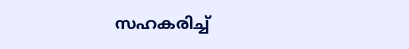സഹകരിച്ച്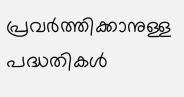പ്രവർത്തിക്കാനുള്ള പദ്ധതികൾ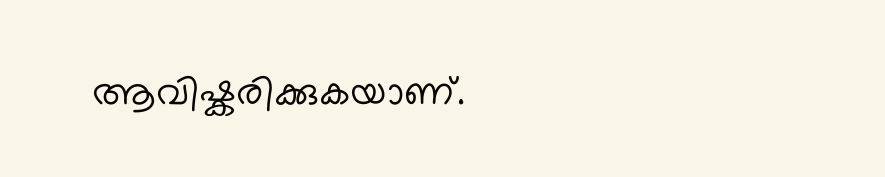ആവിഷ്കരിക്കുകയാണ്.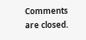Comments are closed.